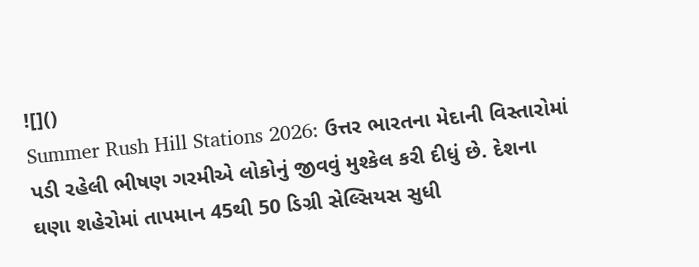![]()
Summer Rush Hill Stations 2026: ઉત્તર ભારતના મેદાની વિસ્તારોમાં પડી રહેલી ભીષણ ગરમીએ લોકોનું જીવવું મુશ્કેલ કરી દીધું છે. દેશના ઘણા શહેરોમાં તાપમાન 45થી 50 ડિગ્રી સેલ્સિયસ સુધી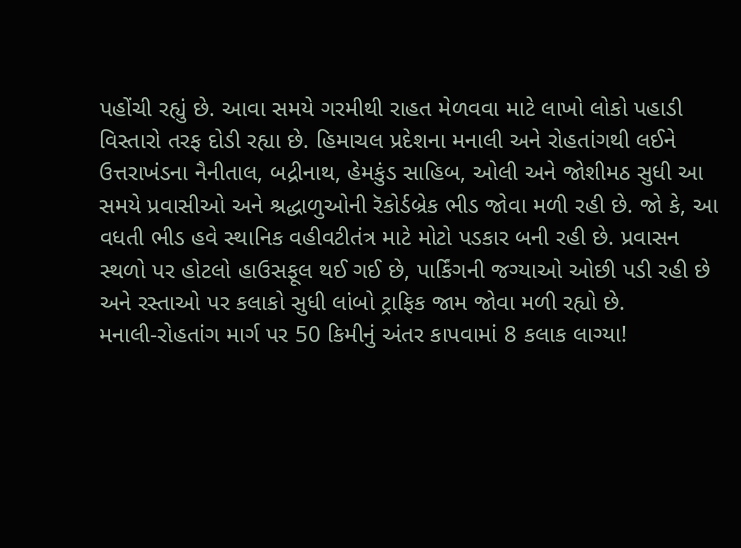પહોંચી રહ્યું છે. આવા સમયે ગરમીથી રાહત મેળવવા માટે લાખો લોકો પહાડી વિસ્તારો તરફ દોડી રહ્યા છે. હિમાચલ પ્રદેશના મનાલી અને રોહતાંગથી લઈને ઉત્તરાખંડના નૈનીતાલ, બદ્રીનાથ, હેમકુંડ સાહિબ, ઓલી અને જોશીમઠ સુધી આ સમયે પ્રવાસીઓ અને શ્રદ્ધાળુઓની રૅકોર્ડબ્રેક ભીડ જોવા મળી રહી છે. જો કે, આ વધતી ભીડ હવે સ્થાનિક વહીવટીતંત્ર માટે મોટો પડકાર બની રહી છે. પ્રવાસન સ્થળો પર હોટલો હાઉસફૂલ થઈ ગઈ છે, પાર્કિંગની જગ્યાઓ ઓછી પડી રહી છે અને રસ્તાઓ પર કલાકો સુધી લાંબો ટ્રાફિક જામ જોવા મળી રહ્યો છે.
મનાલી-રોહતાંગ માર્ગ પર 50 કિમીનું અંતર કાપવામાં 8 કલાક લાગ્યા!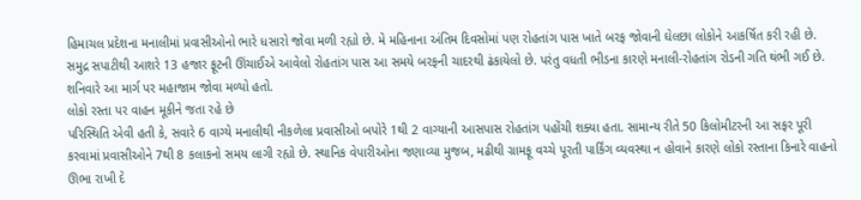હિમાચલ પ્રદેશના મનાલીમાં પ્રવાસીઓનો ભારે ધસારો જોવા મળી રહ્યો છે. મે મહિનાના અંતિમ દિવસોમાં પણ રોહતાંગ પાસ ખાતે બરફ જોવાની ઘેલછા લોકોને આકર્ષિત કરી રહી છે. સમુદ્ર સપાટીથી આશરે 13 હજાર ફૂટની ઊંચાઈએ આવેલો રોહતાંગ પાસ આ સમયે બરફની ચાદરથી ઢંકાયેલો છે. પરંતુ વધતી ભીડના કારણે મનાલી-રોહતાંગ રોડની ગતિ થંભી ગઈ છે. શનિવારે આ માર્ગ પર મહાજામ જોવા મળ્યો હતો.
લોકો રસ્તા પર વાહન મૂકીને જતા રહે છે
પરિસ્થિતિ એવી હતી કે, સવારે 6 વાગ્યે મનાલીથી નીકળેલા પ્રવાસીઓ બપોરે 1થી 2 વાગ્યાની આસપાસ રોહતાંગ પહોંચી શક્યા હતા. સામાન્ય રીતે 50 કિલોમીટરની આ સફર પૂરી કરવામાં પ્રવાસીઓને 7થી 8 કલાકનો સમય લાગી રહ્યો છે. સ્થાનિક વેપારીઓના જણાવ્યા મુજબ, મઢીથી ગ્રામફૂ વચ્ચે પૂરતી પાર્કિંગ વ્યવસ્થા ન હોવાને કારણે લોકો રસ્તાના કિનારે વાહનો ઊભા રાખી દે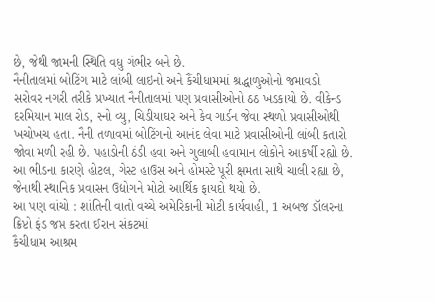છે, જેથી જામની સ્થિતિ વધુ ગંભીર બને છે.
નૈનીતાલમાં બોટિંગ માટે લાંબી લાઇનો અને કૈંચીધામમાં શ્રદ્ધાળુઓનો જમાવડો
સરોવર નગરી તરીકે પ્રખ્યાત નૈનીતાલમાં પણ પ્રવાસીઓનો ઠઠ ખડકાયો છે. વીકેન્ડ દરમિયાન માલ રોડ, સ્નો વ્યુ, ચિડીયાઘર અને કેવ ગાર્ડન જેવા સ્થળો પ્રવાસીઓથી ખચોખચ હતા. નૈની તળાવમાં બોટિંગનો આનંદ લેવા માટે પ્રવાસીઓની લાંબી કતારો જોવા મળી રહી છે. પહાડોની ઠંડી હવા અને ગુલાબી હવામાન લોકોને આકર્ષી રહ્યો છે. આ ભીડના કારણે હોટલ, ગેસ્ટ હાઉસ અને હોમસ્ટે પૂરી ક્ષમતા સાથે ચાલી રહ્યા છે, જેનાથી સ્થાનિક પ્રવાસન ઉદ્યોગને મોટો આર્થિક ફાયદો થયો છે.
આ પણ વાંચો : શાંતિની વાતો વચ્ચે અમેરિકાની મોટી કાર્યવાહી, 1 અબજ ડૉલરના ક્રિપ્ટો ફંડ જપ્ત કરતા ઈરાન સંકટમાં
કૈચીધામ આશ્રમ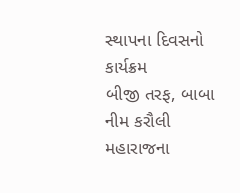સ્થાપના દિવસનો કાર્યક્રમ
બીજી તરફ, બાબા નીમ કરૌલી મહારાજના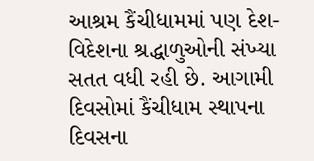આશ્રમ કૈંચીધામમાં પણ દેશ-વિદેશના શ્રદ્ધાળુઓની સંખ્યા સતત વધી રહી છે. આગામી દિવસોમાં કૈંચીધામ સ્થાપના દિવસના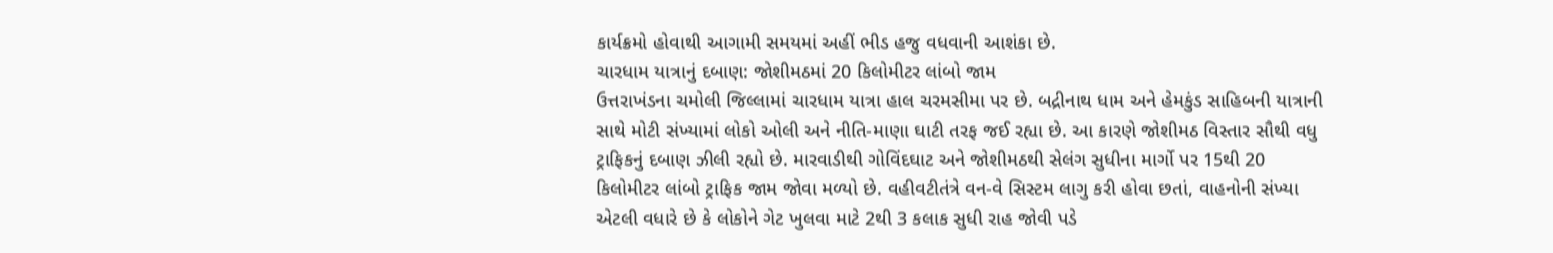કાર્યક્રમો હોવાથી આગામી સમયમાં અહીં ભીડ હજુ વધવાની આશંકા છે.
ચારધામ યાત્રાનું દબાણ: જોશીમઠમાં 20 કિલોમીટર લાંબો જામ
ઉત્તરાખંડના ચમોલી જિલ્લામાં ચારધામ યાત્રા હાલ ચરમસીમા પર છે. બદ્રીનાથ ધામ અને હેમકુંડ સાહિબની યાત્રાની સાથે મોટી સંખ્યામાં લોકો ઓલી અને નીતિ-માણા ઘાટી તરફ જઈ રહ્યા છે. આ કારણે જોશીમઠ વિસ્તાર સૌથી વધુ ટ્રાફિકનું દબાણ ઝીલી રહ્યો છે. મારવાડીથી ગોવિંદઘાટ અને જોશીમઠથી સેલંગ સુધીના માર્ગો પર 15થી 20 કિલોમીટર લાંબો ટ્રાફિક જામ જોવા મળ્યો છે. વહીવટીતંત્રે વન-વે સિસ્ટમ લાગુ કરી હોવા છતાં, વાહનોની સંખ્યા એટલી વધારે છે કે લોકોને ગેટ ખુલવા માટે 2થી 3 કલાક સુધી રાહ જોવી પડે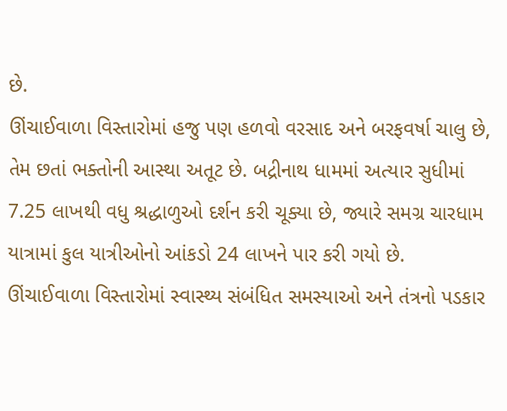છે.
ઊંચાઈવાળા વિસ્તારોમાં હજુ પણ હળવો વરસાદ અને બરફવર્ષા ચાલુ છે, તેમ છતાં ભક્તોની આસ્થા અતૂટ છે. બદ્રીનાથ ધામમાં અત્યાર સુધીમાં 7.25 લાખથી વધુ શ્રદ્ધાળુઓ દર્શન કરી ચૂક્યા છે, જ્યારે સમગ્ર ચારધામ યાત્રામાં કુલ યાત્રીઓનો આંકડો 24 લાખને પાર કરી ગયો છે.
ઊંચાઈવાળા વિસ્તારોમાં સ્વાસ્થ્ય સંબંધિત સમસ્યાઓ અને તંત્રનો પડકાર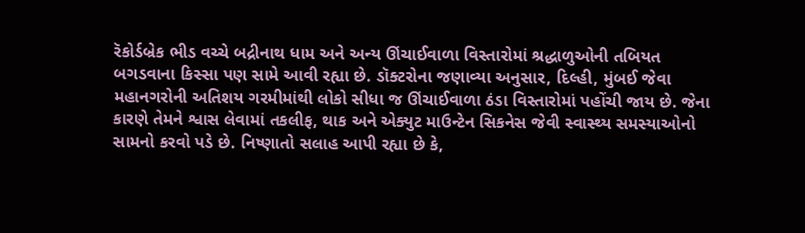રૅકોર્ડબ્રેક ભીડ વચ્ચે બદ્રીનાથ ધામ અને અન્ય ઊંચાઈવાળા વિસ્તારોમાં શ્રદ્ધાળુઓની તબિયત બગડવાના કિસ્સા પણ સામે આવી રહ્યા છે. ડૉક્ટરોના જણાવ્યા અનુસાર, દિલ્હી, મુંબઈ જેવા મહાનગરોની અતિશય ગરમીમાંથી લોકો સીધા જ ઊંચાઈવાળા ઠંડા વિસ્તારોમાં પહોંચી જાય છે. જેના કારણે તેમને શ્વાસ લેવામાં તકલીફ, થાક અને એક્યુટ માઉન્ટેન સિકનેસ જેવી સ્વાસ્થ્ય સમસ્યાઓનો સામનો કરવો પડે છે. નિષ્ણાતો સલાહ આપી રહ્યા છે કે,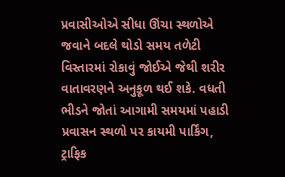પ્રવાસીઓએ સીધા ઊંચા સ્થળોએ જવાને બદલે થોડો સમય તળેટી વિસ્તારમાં રોકાવું જોઈએ જેથી શરીર વાતાવરણને અનુકૂળ થઈ શકે. વધતી ભીડને જોતાં આગામી સમયમાં પહાડી પ્રવાસન સ્થળો પર કાયમી પાર્કિંગ, ટ્રાફિક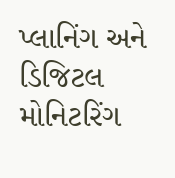પ્લાનિંગ અને ડિજિટલ મોનિટરિંગ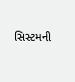સિસ્ટમની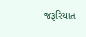જરૂરિયાત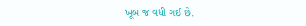ખૂબ જ વધી ગઈ છે.